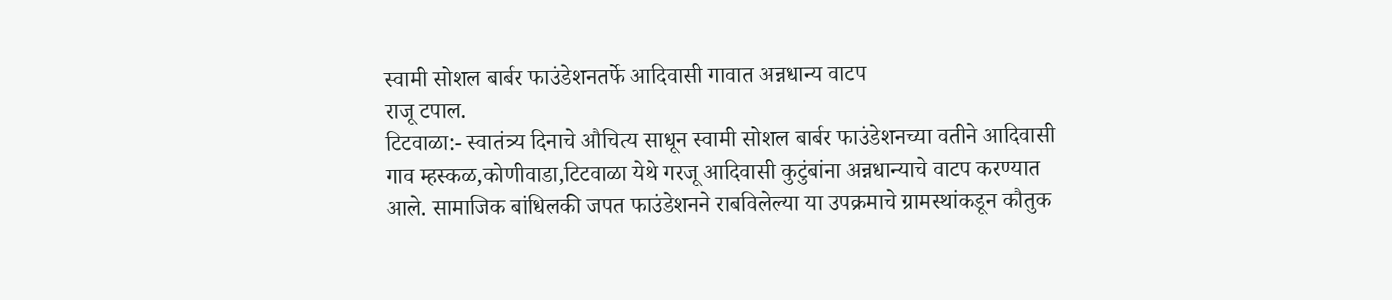स्वामी सोशल बार्बर फाउंडेशनतर्फे आदिवासी गावात अन्नधान्य वाटप
राजू टपाल.
टिटवाळा:- स्वातंत्र्य दिनाचे औचित्य साधून स्वामी सोशल बार्बर फाउंडेशनच्या वतीने आदिवासी गाव म्हस्कळ,कोणीवाडा,टिटवाळा येथे गरजू आदिवासी कुटुंबांना अन्नधान्याचे वाटप करण्यात आले. सामाजिक बांधिलकी जपत फाउंडेशनने राबविलेल्या या उपक्रमाचे ग्रामस्थांकडून कौतुक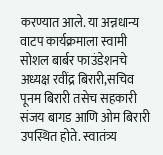करण्यात आले. या अन्नधान्य वाटप कार्यक्रमाला स्वामी सोशल बार्बर फाउंडेशनचे अध्यक्ष रवींद्र बिरारी,सचिव पूनम बिरारी तसेच सहकारी संजय बागड आणि ओम बिरारी उपस्थित होते. स्वातंत्र्य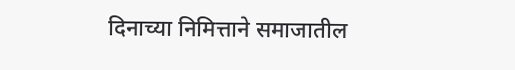दिनाच्या निमित्ताने समाजातील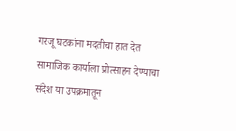गरजू घटकांना मदतीचा हात देत सामाजिक कार्याला प्रोत्साहन देण्याचा संदेश या उपक्रमातून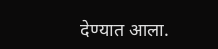देण्यात आला.